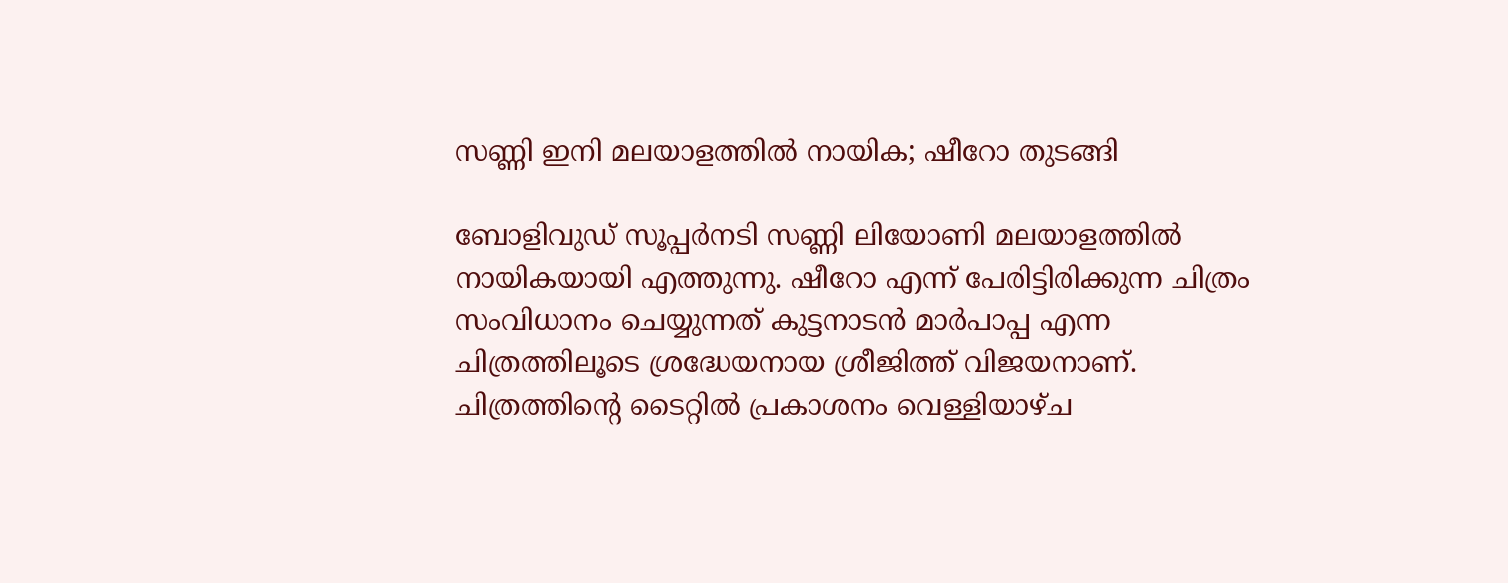സണ്ണി ഇനി മലയാളത്തിൽ നായിക; ഷീറോ തുടങ്ങി

ബോളിവുഡ് സൂപ്പർനടി സണ്ണി ലിയോണി മലയാളത്തിൽ നായികയായി എത്തുന്നു. ഷീറോ എന്ന് പേരിട്ടിരിക്കുന്ന ചിത്രം സംവിധാനം ചെയ്യുന്നത് കുട്ടനാടൻ മാർപാപ്പ എന്ന ചിത്രത്തിലൂടെ ശ്രദ്ധേയനായ ശ്രീജിത്ത് വിജയനാണ്. ചിത്രത്തിന്‍റെ ടൈറ്റിൽ പ്രകാശനം വെള്ളിയാഴ്ച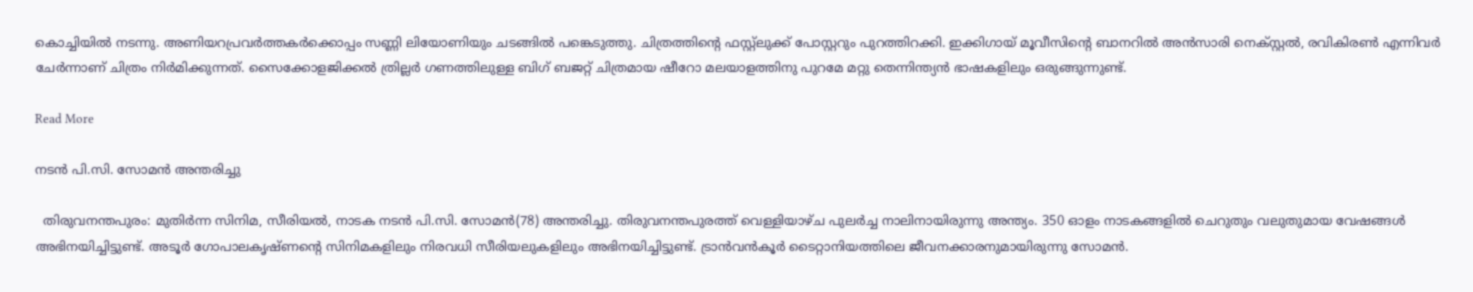കൊച്ചിയിൽ നടന്നു. അണിയറപ്രവർത്തകർക്കൊപ്പം സണ്ണി ലിയോണിയും ചടങ്ങിൽ പങ്കെടുത്തു. ചിത്രത്തിന്‍റെ ഫസ്റ്റ്ലുക്ക് പോസ്റ്ററും പുറത്തിറക്കി. ഇക്കിഗായ് മൂവീസിന്‍റെ ബാനറിൽ അൻസാരി നെക്സ്റ്റൽ, രവികിരൺ എന്നിവർ ചേർന്നാണ് ചിത്രം നിർമിക്കുന്നത്. സൈക്കോളജിക്കൽ ത്രില്ലർ ഗണത്തിലുള്ള ബിഗ് ബജറ്റ് ചിത്രമായ ഷീറോ മലയാളത്തിനു പുറമേ മറ്റു തെന്നിന്ത്യൻ ഭാഷകളിലും ഒരുങ്ങുന്നുണ്ട്.

Read More

നടൻ പി.സി. സോമൻ അന്തരിച്ചു

  തിരുവനന്തപുരം: മുതിർന്ന സിനിമ, സീരിയൽ, നാടക നടൻ പി.സി. സോമൻ(78) അന്തരിച്ചു. തിരുവനന്തപുരത്ത് വെള്ളിയാഴ്ച പുലർച്ച നാലിനായിരുന്നു അന്ത്യം. 350 ഓളം നാടകങ്ങളിൽ ചെറുതും വലുതുമായ വേഷങ്ങൾ അഭിനയിച്ചിട്ടുണ്ട്. അടൂർ ഗോപാലകൃഷ്ണന്‍റെ സിനിമകളിലും നിരവധി സീരിയലുകളിലും അഭിനയിച്ചിട്ടുണ്ട്. ട്രാൻവൻകൂർ ടൈറ്റാനിയത്തിലെ ജീവനക്കാരനുമായിരുന്നു സോമൻ.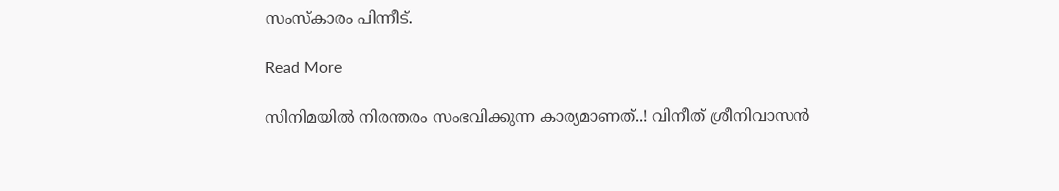സംസ്കാരം പിന്നീട്.

Read More

സിനിമയില്‍ നിരന്തരം സംഭവിക്കുന്ന കാര്യമാണത്..! വിനീത് ശ്രീനിവാസന്‍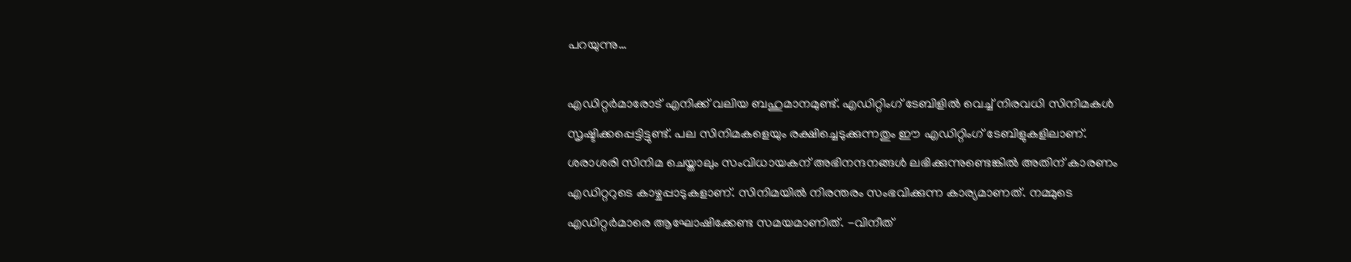പറയുന്നു…

എഡിറ്റര്‍മാരോട് എനിക്ക് വലിയ ബഹുമാനമുണ്ട്. എഡിറ്റിംഗ് ടേബിളില്‍ വെച്ച് നിരവധി സിനിമകള്‍ സൃഷ്ടിക്കപ്പെട്ടിട്ടുണ്ട്. പല സിനിമകളെയും രക്ഷിച്ചെടുക്കുന്നതും ഈ എഡിറ്റിംഗ് ടേബിളുകളിലാണ്. ശരാശരി സിനിമ ചെയ്താലും സംവിധായകന് അഭിനന്ദനങ്ങള്‍ ലഭിക്കുന്നുണ്ടെങ്കില്‍ അതിന് കാരണം എഡിറ്ററുടെ കാഴ്ചപ്പാടുകളാണ്. സിനിമയില്‍ നിരന്തരം സംഭവിക്കുന്ന കാര്യമാണത്. നമ്മുടെ എഡിറ്റര്‍മാരെ ആഘോഷിക്കേണ്ട സമയമാണിത്. -വിനീത്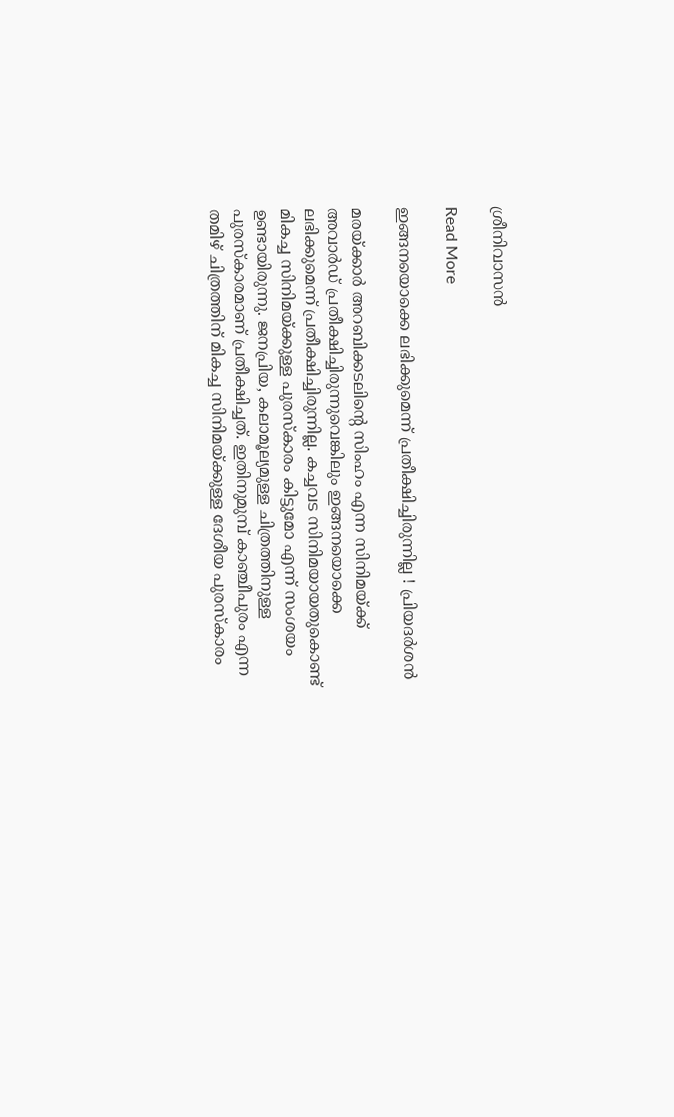ശ്രീനിവാസന്‍

Read More

ഇങ്ങനയൊക്കെ ലഭിക്കുമെന്ന് പ്രതീക്ഷിച്ചിരുന്നില്ല ! പ്രിയദര്‍ശന്‍

മരയ്ക്കാര്‍ അറബിക്കടലിന്‍റെ സിംഹം എന്ന സിനിമയ്ക്ക് അവാര്‍ഡ് പ്രതീക്ഷിച്ചിരുന്നുവെങ്കിലും ഇങ്ങനയൊക്കെ ലഭിക്കുമെന്ന് പ്രതീക്ഷിച്ചിരുന്നില്ല. കച്ചവട സിനിമയായതുകൊണ്ട് മികച്ച സിനിമയ്ക്കുള്ള പുരസ്‌കാരം കിട്ടുമോ എന്ന് സംശയം ഉണ്ടായിരുന്നു. ജനപ്രിയ, കലാമൂല്യമുള്ള ചിത്രത്തിനുള്ള പുരസ്‌കാരമാണ് പ്രതീക്ഷിച്ചത്. ഇതിനുമുമ്പ് കാഞ്ചീപുരം എന്ന തമിഴ് ചിത്രത്തിന് മികച്ച സിനിമയ്ക്കുള്ള ദേശീയ പുരസ്‌കാരം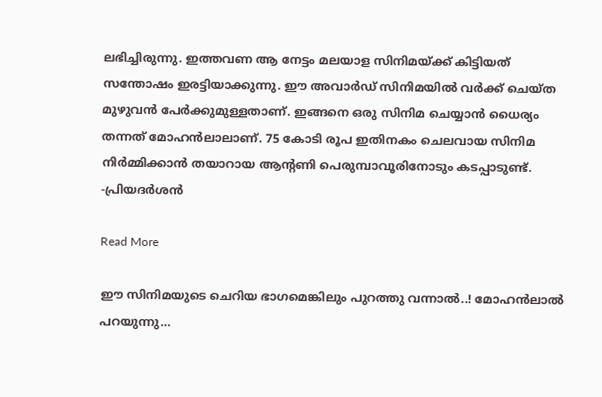ലഭിച്ചിരുന്നു. ഇത്തവണ ആ നേട്ടം മലയാള സിനിമയ്ക്ക് കിട്ടിയത് സന്തോഷം ഇരട്ടിയാക്കുന്നു. ഈ അവാര്‍ഡ് സിനിമയില്‍ വര്‍ക്ക് ചെയ്ത മുഴുവന്‍ പേര്‍ക്കുമുള്ളതാണ്. ഇങ്ങനെ ഒരു സിനിമ ചെയ്യാന്‍ ധൈര്യം തന്നത് മോഹന്‍ലാലാണ്. 75 കോടി രൂപ ഇതിനകം ചെലവായ സിനിമ നിര്‍മ്മിക്കാന്‍ തയാറായ ആന്‍റണി പെരുമ്പാവൂരിനോടും കടപ്പാടുണ്ട്. -പ്രിയദര്‍ശന്‍

Read More

ഈ സിനിമയുടെ ചെറിയ ഭാഗമെങ്കിലും പുറത്തു വന്നാല്‍..! മോഹന്‍ലാല്‍ പറയുന്നു…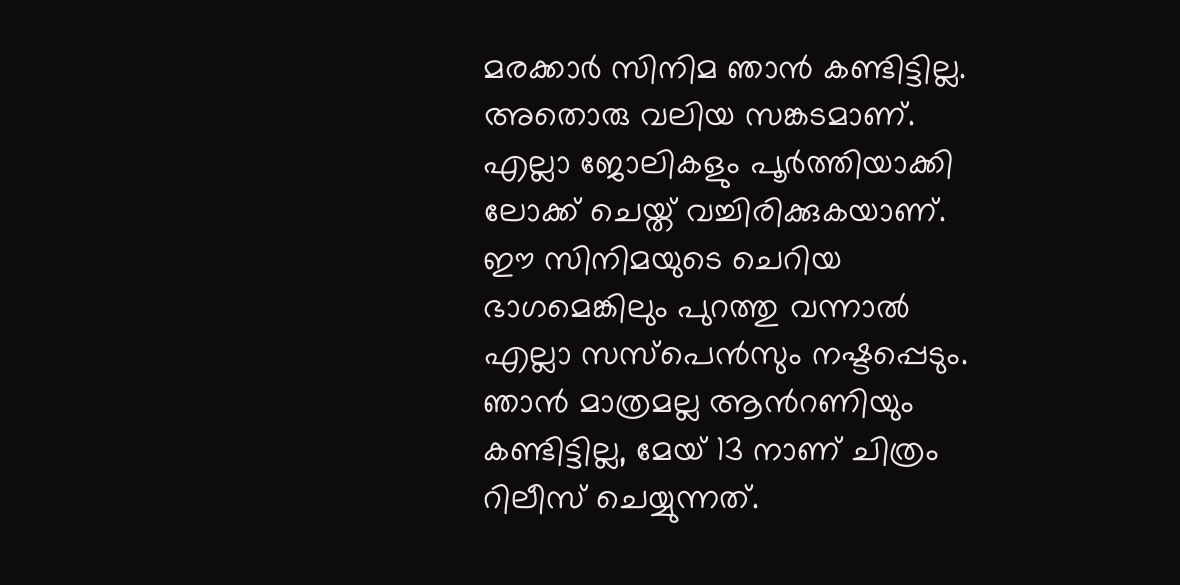മരക്കാര്‍ സിനിമ ഞാന്‍ കണ്ടിട്ടില്ല. അതൊരു വലിയ സങ്കടമാണ്. എല്ലാ ജോലികളും പൂര്‍ത്തിയാക്കി ലോക്ക് ചെയ്ത് വച്ചിരിക്കുകയാണ്. ഈ സിനിമയുടെ ചെറിയ ഭാഗമെങ്കിലും പുറത്തു വന്നാല്‍ എല്ലാ സസ്‌പെന്‍സും നഷ്ടപ്പെടും. ഞാന്‍ മാത്രമല്ല ആന്‍റണിയും കണ്ടിട്ടില്ല, മേയ് 13 നാണ് ചിത്രം റിലീസ് ചെയ്യുന്നത്.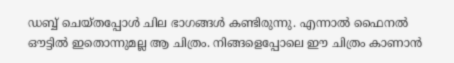ഡബ്ബ് ചെയ്തപ്പോള്‍ ചില ഭാഗങ്ങള്‍ കണ്ടിരുന്നു. എന്നാല്‍ ഫൈനല്‍ ഔട്ടില്‍ ഇതൊന്നുമല്ല ആ ചിത്രം. നിങ്ങളെപ്പോലെ ഈ ചിത്രം കാണാന്‍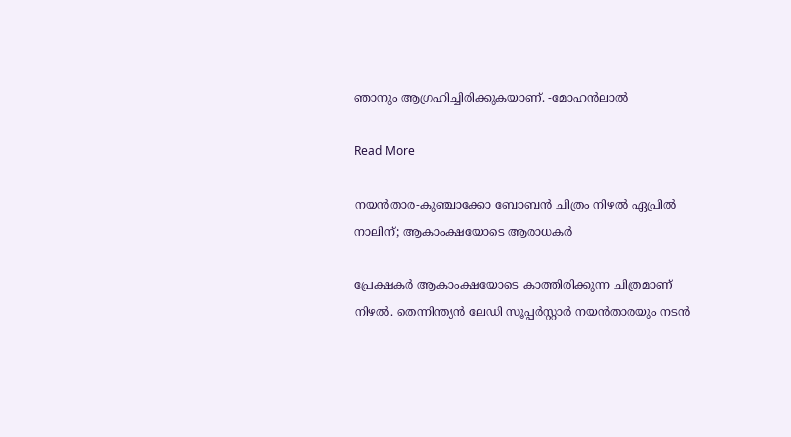ഞാനും ആഗ്രഹിച്ചിരിക്കുകയാണ്. -മോഹന്‍ലാല്‍

Read More

നയന്‍താര-കുഞ്ചാക്കോ ബോബന്‍ ചിത്രം നിഴല്‍ ഏപ്രില്‍ നാലിന്; ആകാംക്ഷയോടെ ആരാധകർ

പ്രേക്ഷകര്‍ ആകാംക്ഷയോടെ കാത്തിരിക്കുന്ന ചിത്രമാണ് നിഴല്‍. തെന്നിന്ത്യന്‍ ലേഡി സൂപ്പര്‍സ്റ്റാര്‍ നയന്‍താരയും നടന്‍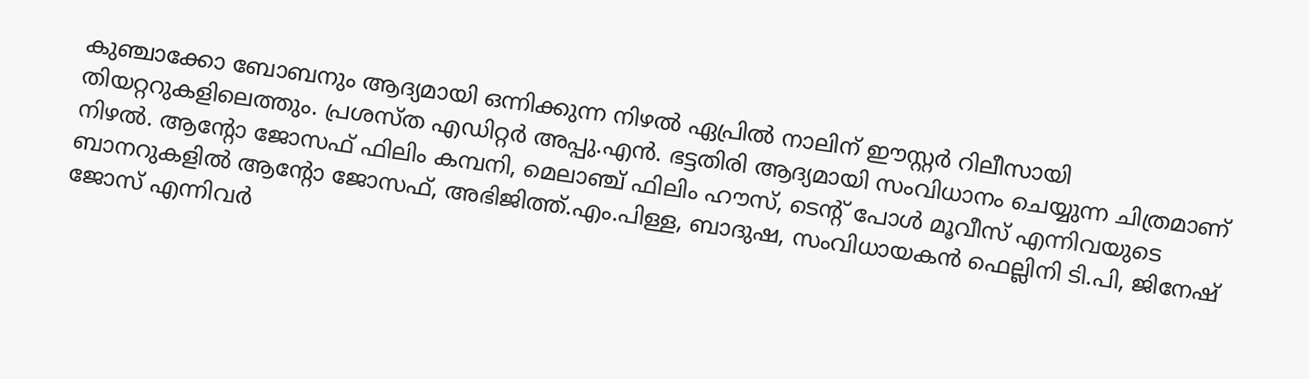കുഞ്ചാക്കോ ബോബനും ആദ്യമായി ഒന്നിക്കുന്ന നിഴല്‍ ഏപ്രില്‍ നാലിന് ഈസ്റ്റര്‍ റിലീസായി തിയറ്ററുകളിലെത്തും. പ്രശസ്ത എഡിറ്റര്‍ അപ്പു.എന്‍. ഭട്ടതിരി ആദ്യമായി സംവിധാനം ചെയ്യുന്ന ചിത്രമാണ് നിഴല്‍. ആന്‍റോ ജോസഫ് ഫിലിം കമ്പനി, മെലാഞ്ച് ഫിലിം ഹൗസ്, ടെന്‍റ് പോള്‍ മൂവീസ് എന്നിവയുടെ ബാനറുകളില്‍ ആന്‍റോ ജോസഫ്, അഭിജിത്ത്.എം.പിള്ള, ബാദുഷ, സംവിധായകന്‍ ഫെല്ലിനി ടി.പി, ജിനേഷ് ജോസ് എന്നിവര്‍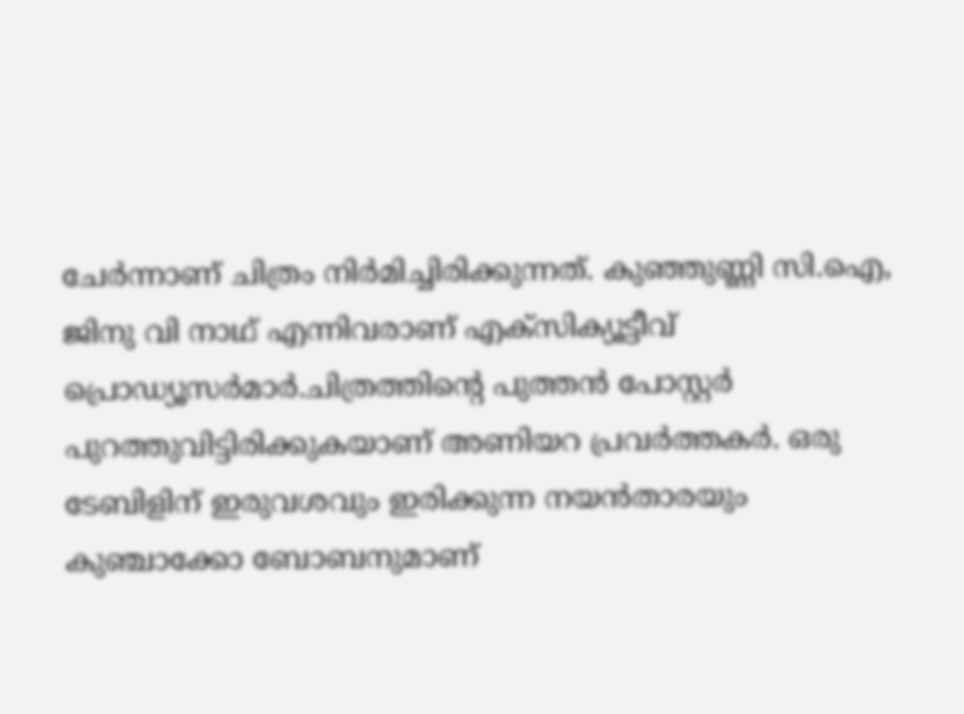ചേര്‍ന്നാണ് ചിത്രം നിര്‍മിച്ചിരിക്കുന്നത്. കുഞ്ഞുണ്ണി സി.ഐ, ജിനു വി നാഥ് എന്നിവരാണ് എക്‌സിക്യൂട്ടീവ് പ്രൊഡ്യൂസര്‍മാര്‍.ചിത്രത്തിന്‍റെ പുത്തന്‍ പോസ്റ്റര്‍ പുറത്തുവിട്ടിരിക്കുകയാണ് അണിയറ പ്രവര്‍ത്തകര്‍. ഒരു ടേബിളിന് ഇരുവശവും ഇരിക്കുന്ന നയന്‍താരയും കുഞ്ചാക്കോ ബോബനുമാണ്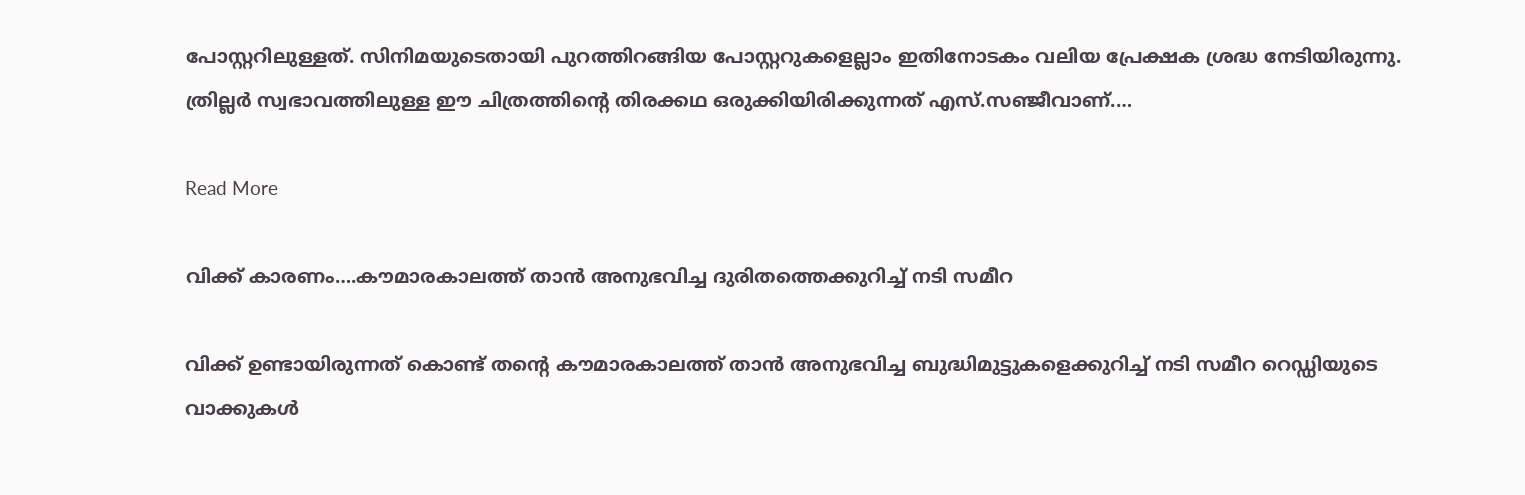പോസ്റ്ററിലുള്ളത്. സിനിമയുടെതായി പുറത്തിറങ്ങിയ പോസ്റ്ററുകളെല്ലാം ഇതിനോടകം വലിയ പ്രേക്ഷക ശ്രദ്ധ നേടിയിരുന്നു. ത്രില്ലര്‍ സ്വഭാവത്തിലുള്ള ഈ ചിത്രത്തിന്‍റെ തിരക്കഥ ഒരുക്കിയിരിക്കുന്നത് എസ്.സഞ്ജീവാണ്.…

Read More

വിക്ക് കാരണം….കൗമാരകാലത്ത് താന്‍ അനുഭവിച്ച ദുരിതത്തെക്കുറിച്ച് നടി സമീറ

വിക്ക് ഉണ്ടായിരുന്നത് കൊണ്ട് തന്‍റെ കൗമാരകാലത്ത് താന്‍ അനുഭവിച്ച ബുദ്ധിമുട്ടുകളെക്കുറിച്ച് നടി സമീറ റെഡ്ഡിയുടെ വാക്കുകള്‍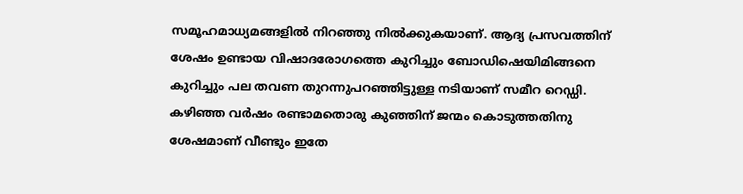സമൂഹമാധ്യമങ്ങളില്‍ നിറഞ്ഞു നില്‍ക്കുകയാണ്. ആദ്യ പ്രസവത്തിന് ശേഷം ഉണ്ടായ വിഷാദരോഗത്തെ കുറിച്ചും ബോഡിഷെയിമിങ്ങനെ കുറിച്ചും പല തവണ തുറന്നുപറഞ്ഞിട്ടുള്ള നടിയാണ് സമീറ റെഡ്ഡി. കഴിഞ്ഞ വര്‍ഷം രണ്ടാമതൊരു കുഞ്ഞിന് ജന്മം കൊടുത്തതിനു ശേഷമാണ് വീണ്ടും ഇതേ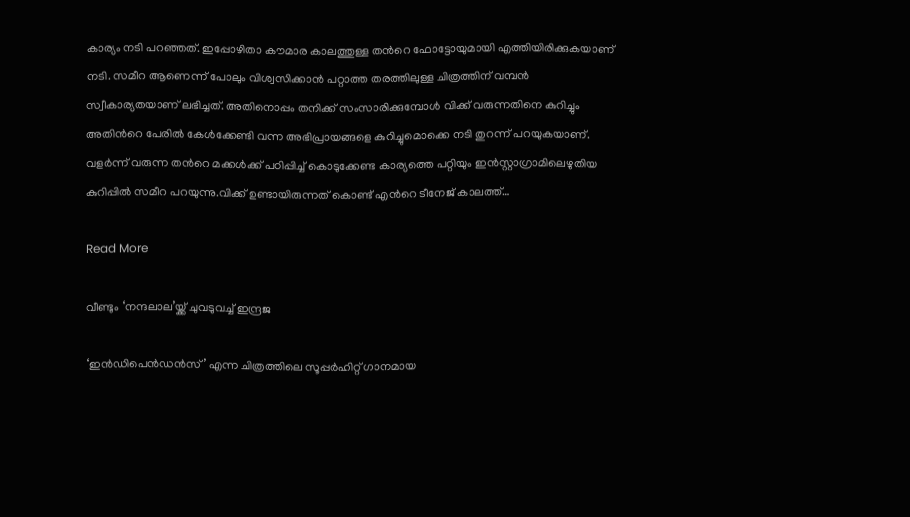കാര്യം നടി പറഞ്ഞത്. ഇപ്പോഴിതാ കൗമാര കാലത്തുള്ള തന്‍റെ ഫോട്ടോയുമായി എത്തിയിരിക്കുകയാണ് നടി. സമീറ ആണെന്ന് പോലും വിശ്വസിക്കാന്‍ പറ്റാത്ത തരത്തിലുള്ള ചിത്രത്തിന് വമ്പന്‍ സ്വീകാര്യതയാണ് ലഭിച്ചത്. അതിനൊപ്പം തനിക്ക് സംസാരിക്കുമ്പോള്‍ വിക്ക് വരുന്നതിനെ കുറിച്ചും അതിന്‍റെ പേരില്‍ കേള്‍ക്കേണ്ടി വന്ന അഭിപ്രായങ്ങളെ കുറിച്ചുമൊക്കെ നടി തുറന്ന് പറയുകയാണ്. വളര്‍ന്ന് വരുന്ന തന്‍റെ മക്കള്‍ക്ക് പഠിപ്പിച്ച് കൊടുക്കേണ്ട കാര്യത്തെ പറ്റിയും ഇന്‍സ്റ്റാഗ്രാമിലെഴുതിയ കുറിപ്പില്‍ സമീറ പറയുന്നു.വിക്ക് ഉണ്ടായിരുന്നത് കൊണ്ട് എന്‍റെ ടീനേജ് കാലത്ത്…

Read More

വീണ്ടും ‘നന്ദലാല’യ്ക്ക് ചുവടുവച്ച് ഇന്ദ്രജ

‘ഇൻഡിപെൻഡൻസ്’ എന്ന ചിത്രത്തിലെ സൂപ്പർഹിറ്റ് ഗാനമായ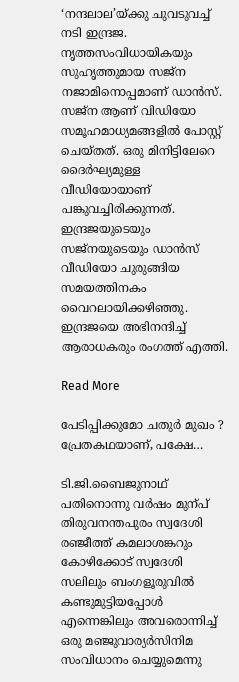‘നന്ദലാല’യ്ക്കു ചുവടുവച്ച് നടി ഇന്ദ്രജ. നൃത്തസംവിധായികയും സുഹൃത്തുമായ സജ്ന നജാമിനൊപ്പമാണ് ഡാൻസ്. സജ്ന ആണ് വിഡിയോ സമൂഹമാധ്യമങ്ങളിൽ പോസ്റ്റ് ചെയ്തത്. ഒരു മിനിട്ടിലേറെ ദൈർഘ്യമുള്ള വീഡിയോയാണ് പങ്കുവച്ചിരിക്കുന്നത്. ഇന്ദ്രജയുടെയും സജ്നയുടെയും ഡാന്‍സ് വീഡിയോ ചുരുങ്ങിയ സമയത്തിനകം വൈറലായിക്കഴിഞ്ഞു. ഇന്ദ്രജയെ അഭിനന്ദിച്ച് ആരാധകരും രംഗത്ത് എത്തി.

Read More

പേടിപ്പിക്കുമോ ചതുര്‍ മുഖം ? പ്രേതകഥയാണ്, പക്ഷേ…

ടി.ജി.ബൈജുനാഥ് പതിനൊന്നു വർഷം മുന്പ് തിരുവനന്തപുരം സ്വദേശി രഞ്ജീത്ത് കമലാശങ്കറും കോഴിക്കോട് സ്വദേശി സലിലും ബംഗളൂരുവിൽ കണ്ടുമുട്ടിയപ്പോൾ എന്നെങ്കിലും അവരൊന്നിച്ച് ഒരു മഞ്ജുവാര്യർസിനിമ സംവിധാനം ചെയ്യുമെന്നു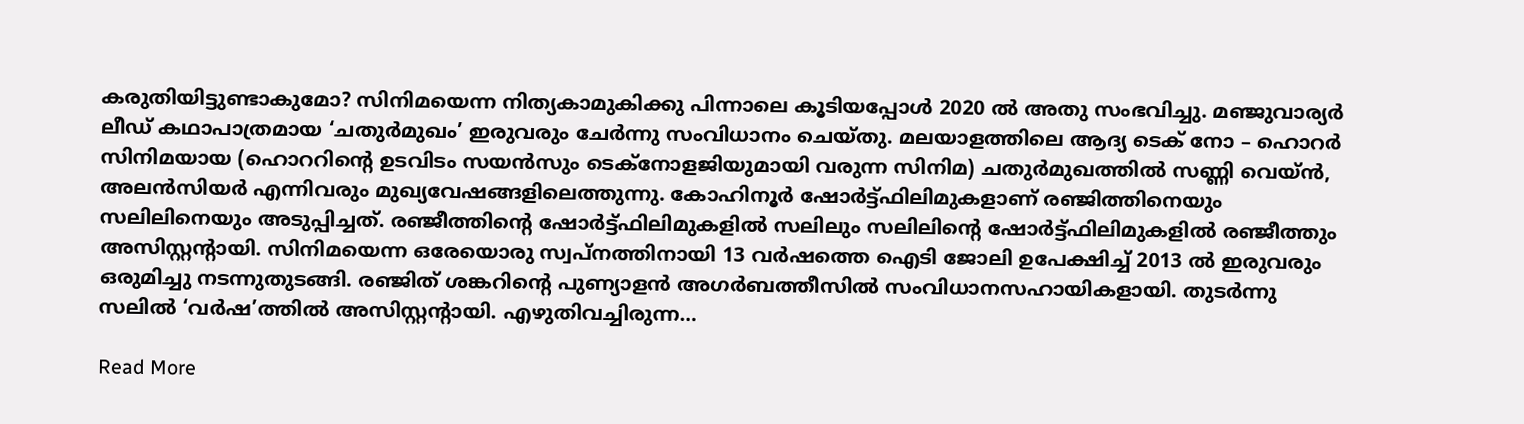കരുതിയിട്ടുണ്ടാകുമോ? സിനിമയെന്ന നിത്യകാമുകിക്കു പിന്നാലെ കൂടിയപ്പോൾ 2020 ൽ അതു സംഭവിച്ചു. മഞ്ജുവാര്യർ ലീഡ് കഥാപാത്രമായ ‘ചതുർമുഖം’ ഇരുവരും ചേർന്നു സംവിധാനം ചെയ്തു. മലയാളത്തിലെ ആദ്യ ടെക് നോ – ഹൊറർ സിനിമയായ (ഹൊററിന്‍റെ ഉടവിടം സയൻസും ടെക്നോളജിയുമായി വരുന്ന സിനിമ) ചതുർമുഖത്തിൽ സണ്ണി വെയ്ൻ, അലൻസിയർ എന്നിവരും മുഖ്യവേഷങ്ങളിലെത്തുന്നു. കോഹിനൂർ ഷോർട്ട്ഫിലിമുകളാണ് രഞ്ജിത്തിനെയും സലിലിനെയും അടുപ്പിച്ചത്. രഞ്ജീത്തിന്‍റെ ഷോർട്ട്ഫിലിമുകളിൽ സലിലും സലിലിന്‍റെ ഷോർട്ട്ഫിലിമുകളിൽ രഞ്ജീത്തും അസിസ്റ്റന്‍റായി. സിനിമയെന്ന ഒരേയൊരു സ്വപ്നത്തിനായി 13 വർഷത്തെ ഐടി ജോലി ഉപേക്ഷിച്ച് 2013 ൽ ഇരുവരും ഒരുമിച്ചു നടന്നുതുടങ്ങി. രഞ്ജിത് ശങ്കറിന്‍റെ പുണ്യാളൻ അഗർബത്തീസിൽ സംവിധാനസഹായികളായി. തുടർന്നു സലിൽ ‘വർഷ’ത്തിൽ അസിസ്റ്റന്‍റായി. എഴുതിവച്ചിരുന്ന…

Read More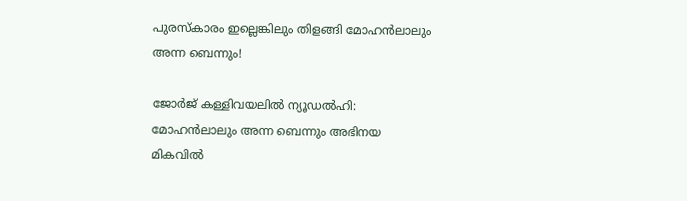പുരസ്കാരം ഇല്ലെങ്കിലും തിളങ്ങി മോഹൻലാലും അന്ന ബെന്നും!

ജോർജ് കള്ളിവയലിൽ ന്യൂഡൽഹി: മോഹൻലാലും അന്ന ബെന്നും അഭിനയ മികവിൽ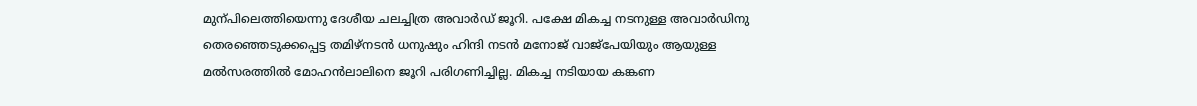മുന്പിലെത്തിയെന്നു ദേശീയ ചലച്ചിത്ര അവാർഡ് ജൂറി. പക്ഷേ മികച്ച നടനുള്ള അവാർഡിനു തെരഞ്ഞെടുക്കപ്പെട്ട തമിഴ്നടൻ ധനുഷും ഹിന്ദി നടൻ മനോജ് വാജ്പേയിയും ആയുള്ള മൽസരത്തിൽ മോഹൻലാലിനെ ജൂറി പരിഗണിച്ചില്ല. മികച്ച നടിയായ കങ്കണ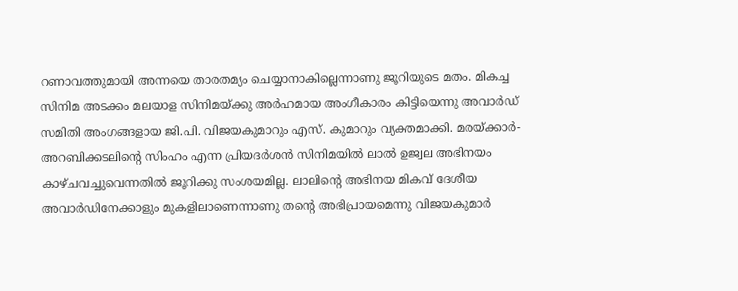റണാവത്തുമായി അന്നയെ താരതമ്യം ചെയ്യാനാകില്ലെന്നാണു ജൂറിയുടെ മതം. മികച്ച സിനിമ അടക്കം മലയാള സിനിമയ്ക്കു അർഹമായ അംഗീകാരം കിട്ടിയെന്നു അവാർഡ് സമിതി അംഗങ്ങളായ ജി.പി. വിജയകുമാറും എസ്. കുമാറും വ്യക്തമാക്കി. മരയ്ക്കാർ- അറബിക്കടലിന്‍റെ സിംഹം എന്ന പ്രിയദർശൻ സിനിമയിൽ ലാൽ ഉജ്വല അഭിനയം കാഴ്ചവച്ചുവെന്നതിൽ ജൂറിക്കു സംശയമില്ല. ലാലിന്‍റെ അഭിനയ മികവ് ദേശീയ അവാർഡിനേക്കാളും മുകളിലാണെന്നാണു തന്‍റെ അഭിപ്രായമെന്നു വിജയകുമാർ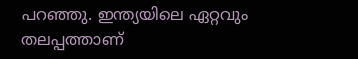പറഞ്ഞു. ഇന്ത്യയിലെ ഏറ്റവും തലപ്പത്താണ്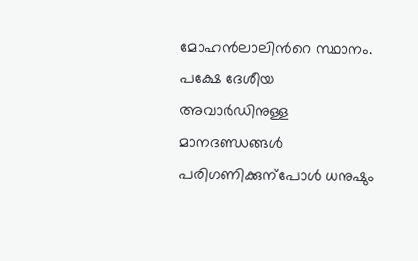മോഹൻലാലിന്‍റെ സ്ഥാനം. പക്ഷേ ദേശീയ അവാർഡിനുള്ള മാനദണ്ഡങ്ങൾ പരിഗണിക്കുന്പോൾ ധനുഷും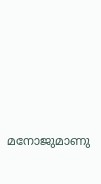മനോജുമാണു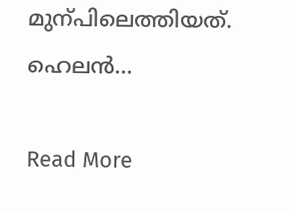മുന്പിലെത്തിയത്. ഹെലൻ…

Read More